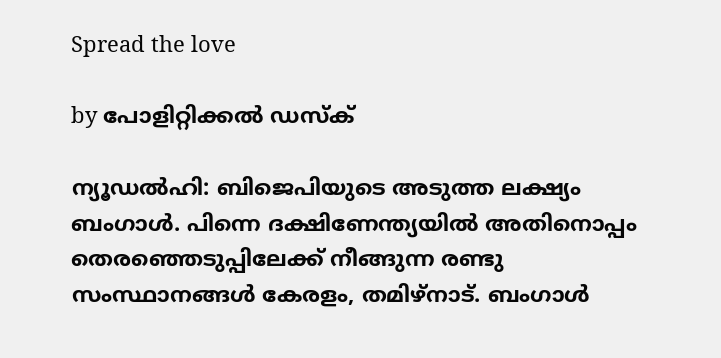Spread the love

by പോളിറ്റിക്കല്‍ ഡസ്‌ക്

ന്യൂഡല്‍ഹി: ബിജെപിയുടെ അടുത്ത ലക്ഷ്യം ബംഗാള്‍. പിന്നെ ദക്ഷിണേന്ത്യയില്‍ അതിനൊപ്പം തെരഞ്ഞെടുപ്പിലേക്ക് നീങ്ങുന്ന രണ്ടു സംസ്ഥാനങ്ങള്‍ കേരളം, തമിഴ്‌നാട്. ബംഗാള്‍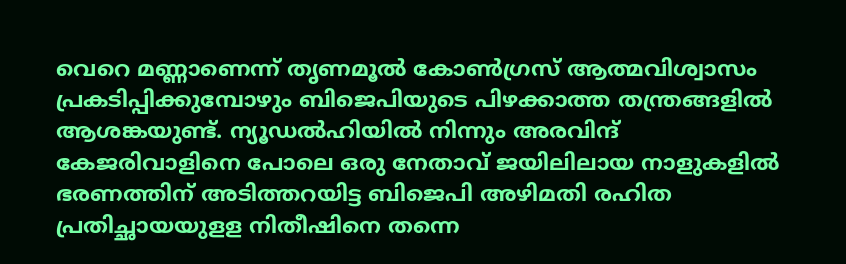വെറെ മണ്ണാണെന്ന് തൃണമൂല്‍ കോണ്‍ഗ്രസ് ആത്മവിശ്വാസം പ്രകടിപ്പിക്കുമ്പോഴും ബിജെപിയുടെ പിഴക്കാത്ത തന്ത്രങ്ങളില്‍ ആശങ്കയുണ്ട്. ന്യൂഡല്‍ഹിയില്‍ നിന്നും അരവിന്ദ് കേജരിവാളിനെ പോലെ ഒരു നേതാവ് ജയിലിലായ നാളുകളില്‍ ഭരണത്തിന് അടിത്തറയിട്ട ബിജെപി അഴിമതി രഹിത പ്രതിച്ഛായയുളള നിതീഷിനെ തന്നെ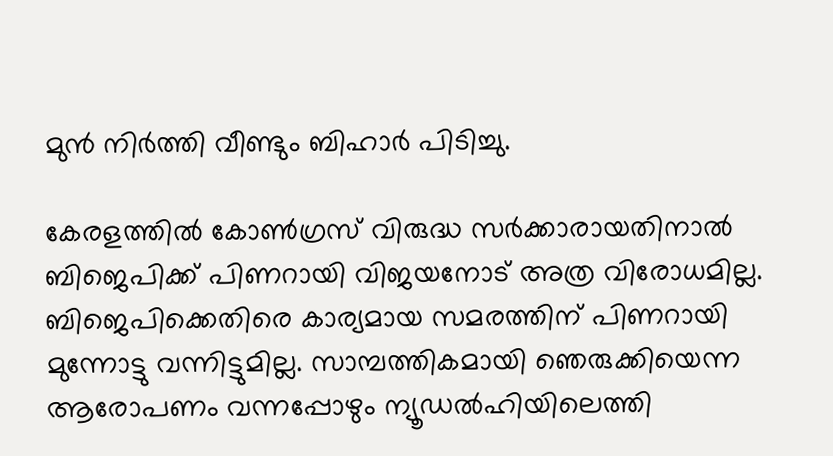മുന്‍ നിര്‍ത്തി വീണ്ടും ബിഹാര്‍ പിടിച്ചു.

കേരളത്തില്‍ കോണ്‍ഗ്രസ് വിരുദ്ധ സര്‍ക്കാരായതിനാല്‍ ബിജെപിക്ക് പിണറായി വിജയനോട് അത്ര വിരോധമില്ല. ബിജെപിക്കെതിരെ കാര്യമായ സമരത്തിന് പിണറായി മുന്നോട്ടു വന്നിട്ടുമില്ല. സാമ്പത്തികമായി ഞെരുക്കിയെന്ന ആരോപണം വന്നപ്പോഴും ന്യൂഡല്‍ഹിയിലെത്തി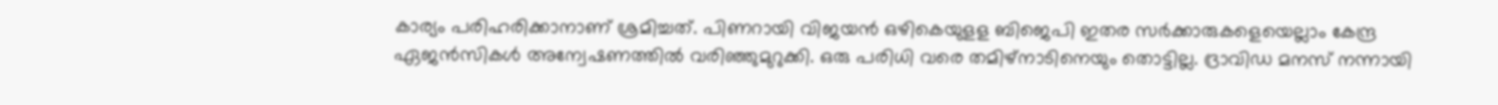കാര്യം പരിഹരിക്കാനാണ് ശ്രമിച്ചത്. പിണറായി വിജയന്‍ ഒഴികെയുളള ബിജെപി ഇതര സര്‍ക്കാരുകളെയെല്ലാം കേന്ദ്ര ഏജന്‍സികള്‍ അന്വേഷണത്തില്‍ വരിഞ്ഞുമുറുക്കി. ഒരു പരിധി വരെ തമിഴ്‌നാടിനെയും തൊട്ടില്ല. ദ്രാവിഡ മനസ് നന്നായി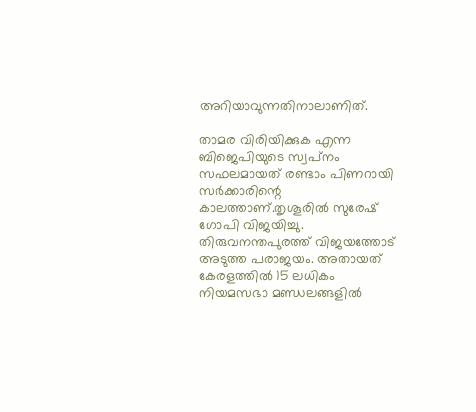അറിയാവുന്നതിനാലാണിത്.

താമര വിരിയിക്കുക എന്ന ബിജെപിയുടെ സ്വപ്‌നം സഫലമായത് രണ്ടാം പിണറായി സര്‍ക്കാരിന്റെ കാലത്താണ്.തൃശൂരില്‍ സുരേഷ് ഗോപി വിജയിച്ചു. തിരുവനന്തപുരത്ത് വിജയത്തോട് അടുത്ത പരാജയം. അതായത് കേരളത്തില്‍ 15 ലധികം നിയമസഭാ മണ്ഡലങ്ങളില്‍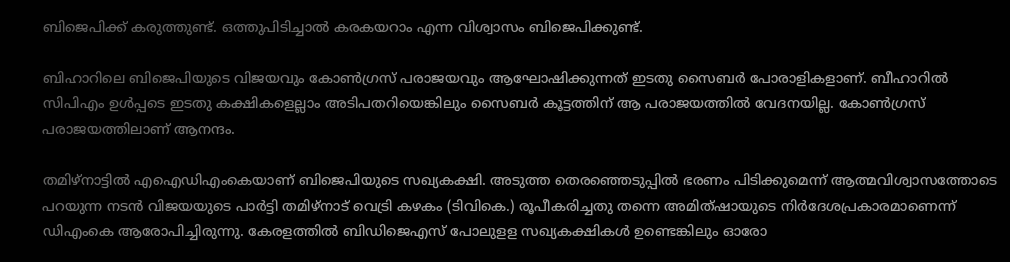ബിജെപിക്ക് കരുത്തുണ്ട്. ഒത്തുപിടിച്ചാല്‍ കരകയറാം എന്ന വിശ്വാസം ബിജെപിക്കുണ്ട്.

ബിഹാറിലെ ബിജെപിയുടെ വിജയവും കോണ്‍ഗ്രസ് പരാജയവും ആഘോഷിക്കുന്നത് ഇടതു സൈബര്‍ പോരാളികളാണ്. ബീഹാറില്‍ സിപിഎം ഉള്‍പ്പടെ ഇടതു കക്ഷികളെല്ലാം അടിപതറിയെങ്കിലും സൈബര്‍ കൂട്ടത്തിന് ആ പരാജയത്തില്‍ വേദനയില്ല. കോണ്‍ഗ്രസ് പരാജയത്തിലാണ് ആനന്ദം.

തമിഴ്‌നാട്ടില്‍ എഐഡിഎംകെയാണ് ബിജെപിയുടെ സഖ്യകക്ഷി. അടുത്ത തെരഞ്ഞെടുപ്പില്‍ ഭരണം പിടിക്കുമെന്ന് ആത്മവിശ്വാസത്തോടെ പറയുന്ന നടന്‍ വിജയയുടെ പാര്‍ട്ടി തമിഴ്‌നാട് വെട്രി കഴകം (ടിവികെ.) രൂപീകരിച്ചതു തന്നെ അമിത്ഷായുടെ നിര്‍ദേശപ്രകാരമാണെന്ന് ഡിഎംകെ ആരോപിച്ചിരുന്നു. കേരളത്തില്‍ ബിഡിജെഎസ് പോലുളള സഖ്യകക്ഷികള്‍ ഉണ്ടെങ്കിലും ഓരോ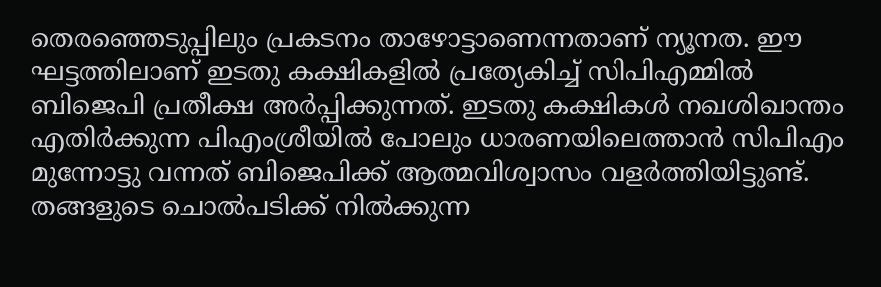തെരഞ്ഞെടുപ്പിലും പ്രകടനം താഴോട്ടാണെന്നതാണ് ന്യൂനത. ഈ ഘട്ടത്തിലാണ് ഇടതു കക്ഷികളില്‍ പ്രത്യേകിച്ച് സിപിഎമ്മില്‍ ബിജെപി പ്രതീക്ഷ അര്‍പ്പിക്കുന്നത്. ഇടതു കക്ഷികള്‍ നഖശിഖാന്തം എതിര്‍ക്കുന്ന പിഎംശ്രീയില്‍ പോലും ധാരണയിലെത്താന്‍ സിപിഎം മുന്നോട്ടു വന്നത് ബിജെപിക്ക് ആത്മവിശ്വാസം വളര്‍ത്തിയിട്ടുണ്ട്. തങ്ങളുടെ ചൊല്‍പടിക്ക് നില്‍ക്കുന്ന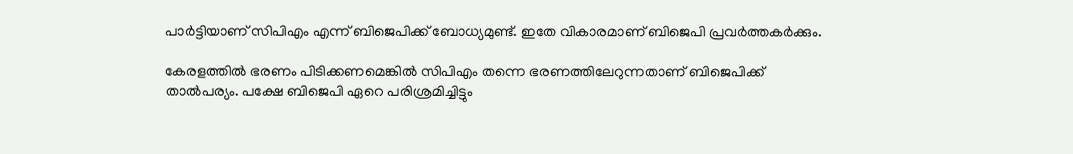പാര്‍ട്ടിയാണ് സിപിഎം എന്ന് ബിജെപിക്ക് ബോധ്യമുണ്ട്. ഇതേ വികാരമാണ് ബിജെപി പ്രവര്‍ത്തകര്‍ക്കും.

കേരളത്തില്‍ ഭരണം പിടിക്കണമെങ്കില്‍ സിപിഎം തന്നെ ഭരണത്തിലേറുന്നതാണ് ബിജെപിക്ക് താല്‍പര്യം. പക്ഷേ ബിജെപി ഏറെ പരിശ്രമിച്ചിട്ടും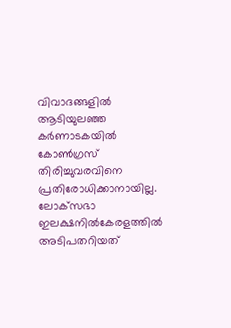വിവാദങ്ങളില്‍ ആടിയുലഞ്ഞ കര്‍ണാടകയില്‍ കോണ്‍ഗ്രസ് തിരിച്ചുവരവിനെ പ്രതിരോധിക്കാനായില്ല. ലോക്‌സഭാ ഇലക്ഷനില്‍കേരളത്തില്‍ അടിപതറിയത്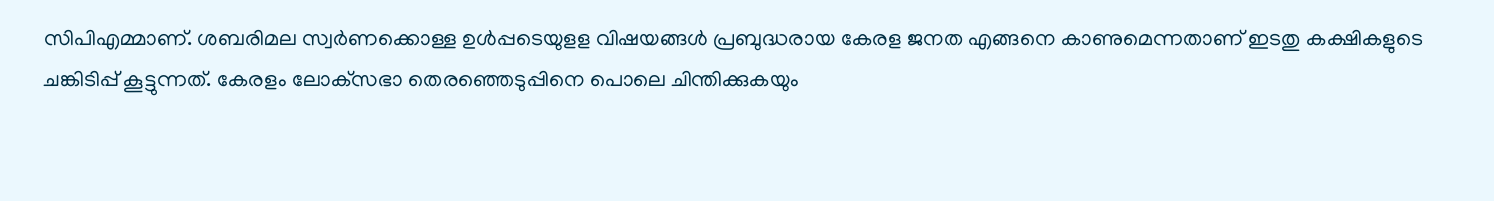സിപിഎമ്മാണ്. ശബരിമല സ്വര്‍ണക്കൊള്ള ഉള്‍പ്പടെയുളള വിഷയങ്ങള്‍ പ്രബുദ്ധരായ കേരള ജനത എങ്ങനെ കാണുമെന്നതാണ് ഇടതു കക്ഷികളുടെ ചങ്കിടിപ്പ് കൂട്ടുന്നത്. കേരളം ലോക്‌സഭാ തെരഞ്ഞെടുപ്പിനെ പൊലെ ചിന്തിക്കുകയും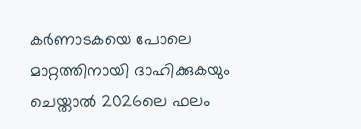കര്‍ണാടകയെ പോലെ മാറ്റത്തിനായി ദാഹിക്കുകയും ചെയ്താല്‍ 2026ലെ ഫലം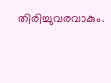തിരിച്ചുവരവാകും.